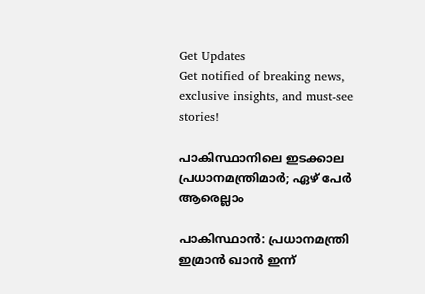Get Updates
Get notified of breaking news, exclusive insights, and must-see stories!

പാകിസ്ഥാനിലെ ഇടക്കാല പ്രധാനമന്ത്രിമാര്‍; ഏഴ് പേര്‍ ആരെല്ലാം

പാകിസ്ഥാന്‍: പ്രധാനമന്ത്രി ഇമ്രാന്‍ ഖാന്‍ ഇന്ന്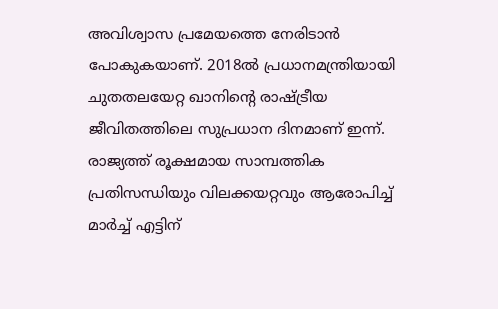അവിശ്വാസ പ്രമേയത്തെ നേരിടാന്‍ പോകുകയാണ്. 2018ല്‍ പ്രധാനമന്ത്രിയായി ചുതതലയേറ്റ ഖാനിന്റെ രാഷ്ട്രീയ ജീവിതത്തിലെ സുപ്രധാന ദിനമാണ് ഇന്ന്. രാജ്യത്ത് രൂക്ഷമായ സാമ്പത്തിക പ്രതിസന്ധിയും വിലക്കയറ്റവും ആരോപിച്ച് മാര്‍ച്ച് എട്ടിന്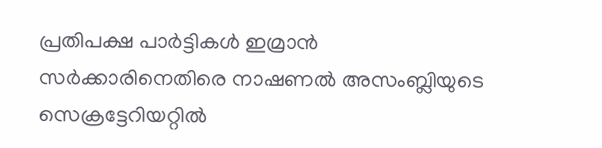പ്രതിപക്ഷ പാര്‍ട്ടികള്‍ ഇമ്രാന്‍ സര്‍ക്കാരിനെതിരെ നാഷണല്‍ അസംബ്ലിയുടെ സെക്രട്ടേറിയറ്റില്‍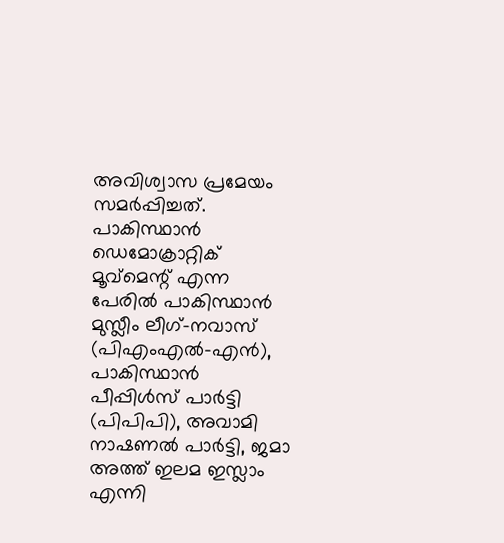അവിശ്വാസ പ്രമേയം സമര്‍പ്പിച്ചത്. പാകിസ്ഥാന്‍ ഡെമോക്രാറ്റിക് മൂവ്‌മെന്റ് എന്ന പേരില്‍ പാകിസ്ഥാന്‍ മുസ്ലീം ലീഗ്-നവാസ് (പിഎംഎല്‍-എന്‍), പാകിസ്ഥാന്‍ പീപ്പിള്‍സ് പാര്‍ട്ടി (പിപിപി), അവാമി നാഷണല്‍ പാര്‍ട്ടി, ജമാ അത്ത് ഇലമ ഇസ്ലാം എന്നി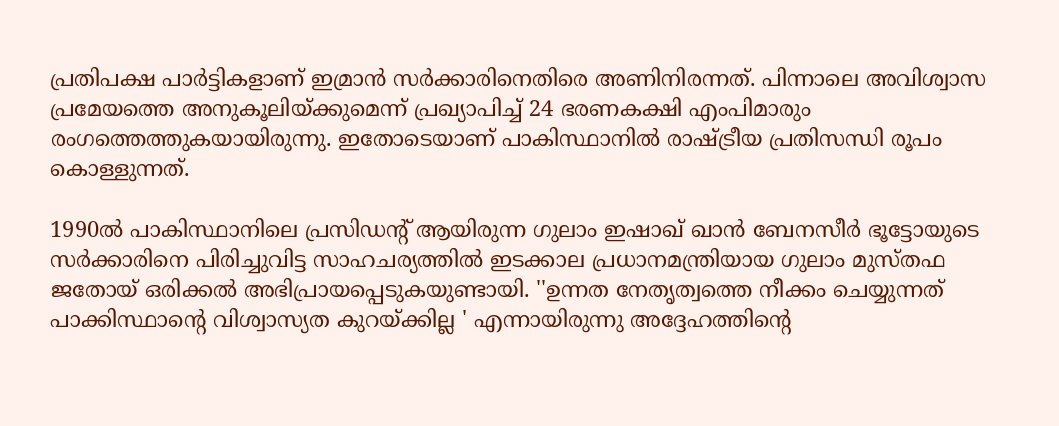പ്രതിപക്ഷ പാര്‍ട്ടികളാണ് ഇമ്രാന്‍ സര്‍ക്കാരിനെതിരെ അണിനിരന്നത്. പിന്നാലെ അവിശ്വാസ പ്രമേയത്തെ അനുകൂലിയ്ക്കുമെന്ന് പ്രഖ്യാപിച്ച് 24 ഭരണകക്ഷി എംപിമാരും രംഗത്തെത്തുകയായിരുന്നു. ഇതോടെയാണ് പാകിസ്ഥാനില്‍ രാഷ്ട്രീയ പ്രതിസന്ധി രൂപം കൊള്ളുന്നത്.

1990ല്‍ പാകിസ്ഥാനിലെ പ്രസിഡന്റ് ആയിരുന്ന ഗുലാം ഇഷാഖ് ഖാന്‍ ബേനസീര്‍ ഭൂട്ടോയുടെ സര്‍ക്കാരിനെ പിരിച്ചുവിട്ട സാഹചര്യത്തില്‍ ഇടക്കാല പ്രധാനമന്ത്രിയായ ഗുലാം മുസ്തഫ ജതോയ് ഒരിക്കല്‍ അഭിപ്രായപ്പെടുകയുണ്ടായി. ''ഉന്നത നേതൃത്വത്തെ നീക്കം ചെയ്യുന്നത് പാക്കിസ്ഥാന്റെ വിശ്വാസ്യത കുറയ്ക്കില്ല ' എന്നായിരുന്നു അദ്ദേഹത്തിന്റെ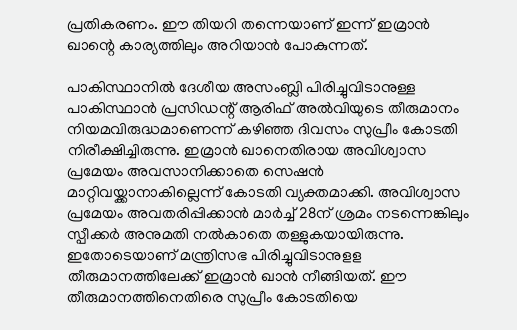പ്രതികരണം. ഈ തിയറി തന്നെയാണ് ഇന്ന് ഇമ്രാന്‍ ഖാന്റെ കാര്യത്തിലും അറിയാന്‍ പോകുന്നത്.

പാകിസ്ഥാനില്‍ ദേശീയ അസംബ്ലി പിരിച്ചുവിടാനുള്ള പാകിസ്ഥാന്‍ പ്രസിഡന്റ് ആരിഫ് അല്‍വിയുടെ തീരുമാനം നിയമവിരുദ്ധമാണെന്ന് കഴിഞ്ഞ ദിവസം സുപ്രീം കോടതി നിരീക്ഷിച്ചിരുന്നു. ഇമ്രാന്‍ ഖാനെതിരായ അവിശ്വാസ പ്രമേയം അവസാനിക്കാതെ സെഷന്‍ മാറ്റിവയ്ക്കാനാകില്ലെന്ന് കോടതി വ്യക്തമാക്കി. അവിശ്വാസ പ്രമേയം അവതരിപ്പിക്കാന്‍ മാര്‍ച്ച് 28ന് ശ്രമം നടന്നെങ്കിലും സ്പീക്കര്‍ അനുമതി നല്‍കാതെ തള്ളുകയായിരുന്നു. ഇതോടെയാണ് മന്ത്രിസഭ പിരിച്ചുവിടാനുളള തീരുമാനത്തിലേക്ക് ഇമ്രാന്‍ ഖാന്‍ നീങ്ങിയത്. ഈ തീരുമാനത്തിനെതിരെ സുപ്രീം കോടതിയെ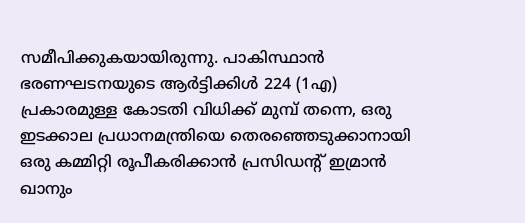സമീപിക്കുകയായിരുന്നു. പാകിസ്ഥാന്‍ ഭരണഘടനയുടെ ആര്‍ട്ടിക്കിള്‍ 224 (1എ) പ്രകാരമുള്ള കോടതി വിധിക്ക് മുമ്പ് തന്നെ, ഒരു ഇടക്കാല പ്രധാനമന്ത്രിയെ തെരഞ്ഞെടുക്കാനായി ഒരു കമ്മിറ്റി രൂപീകരിക്കാന്‍ പ്രസിഡന്റ് ഇമ്രാന്‍ ഖാനും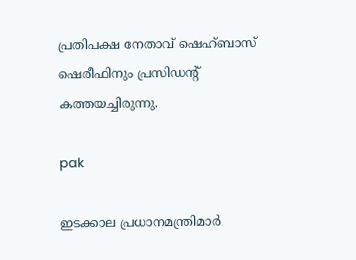പ്രതിപക്ഷ നേതാവ് ഷെഹ്ബാസ് ഷെരീഫിനും പ്രസിഡന്റ് കത്തയച്ചിരുന്നു.

pak

ഇടക്കാല പ്രധാനമന്ത്രിമാര്‍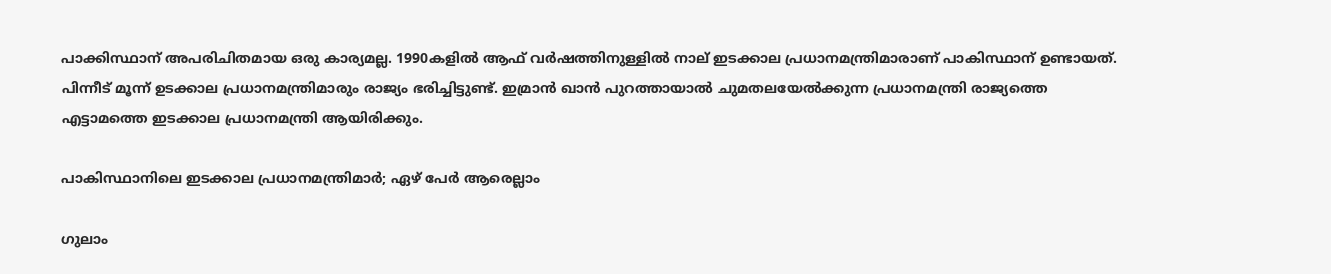പാക്കിസ്ഥാന് അപരിചിതമായ ഒരു കാര്യമല്ല. 1990കളില്‍ ആഫ് വര്‍ഷത്തിനുള്ളില്‍ നാല് ഇടക്കാല പ്രധാനമന്ത്രിമാരാണ് പാകിസ്ഥാന് ഉണ്ടായത്. പിന്നീട് മൂന്ന് ഉടക്കാല പ്രധാനമന്ത്രിമാരും രാജ്യം ഭരിച്ചിട്ടുണ്ട്. ഇമ്രാന്‍ ഖാന്‍ പുറത്തായാല്‍ ചുമതലയേല്‍ക്കുന്ന പ്രധാനമന്ത്രി രാജ്യത്തെ എട്ടാമത്തെ ഇടക്കാല പ്രധാനമന്ത്രി ആയിരിക്കും.

പാകിസ്ഥാനിലെ ഇടക്കാല പ്രധാനമന്ത്രിമാര്‍; ഏഴ് പേര്‍ ആരെല്ലാം

ഗുലാം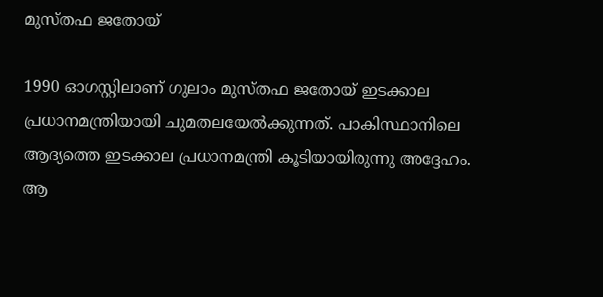മുസ്തഫ ജതോയ്

1990 ഓഗസ്റ്റിലാണ് ഗുലാം മുസ്തഫ ജതോയ് ഇടക്കാല പ്രധാനമന്ത്രിയായി ചുമതലയേല്‍ക്കുന്നത്. പാകിസ്ഥാനിലെ ആദ്യത്തെ ഇടക്കാല പ്രധാനമന്ത്രി കൂടിയായിരുന്നു അദ്ദേഹം. ആ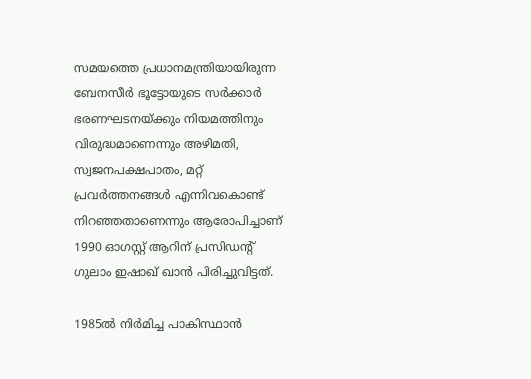സമയത്തെ പ്രധാനമന്ത്രിയായിരുന്ന ബേനസീര്‍ ഭൂട്ടോയുടെ സര്‍ക്കാര്‍ ഭരണഘടനയ്ക്കും നിയമത്തിനും വിരുദ്ധമാണെന്നും അഴിമതി, സ്വജനപക്ഷപാതം, മറ്റ് പ്രവര്‍ത്തനങ്ങള്‍ എന്നിവകൊണ്ട് നിറഞ്ഞതാണെന്നും ആരോപിച്ചാണ് 1990 ഓഗസ്റ്റ് ആറിന് പ്രസിഡന്റ് ഗുലാം ഇഷാഖ് ഖാന്‍ പിരിച്ചുവിട്ടത്.

1985ല്‍ നിര്‍മിച്ച പാകിസ്ഥാന്‍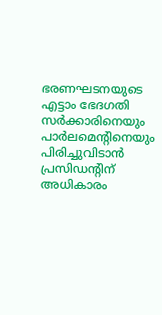ഭരണഘടനയുടെ എട്ടാം ഭേദഗതി സര്‍ക്കാരിനെയും പാര്‍ലമെന്റിനെയും പിരിച്ചുവിടാന്‍ പ്രസിഡന്റിന് അധികാരം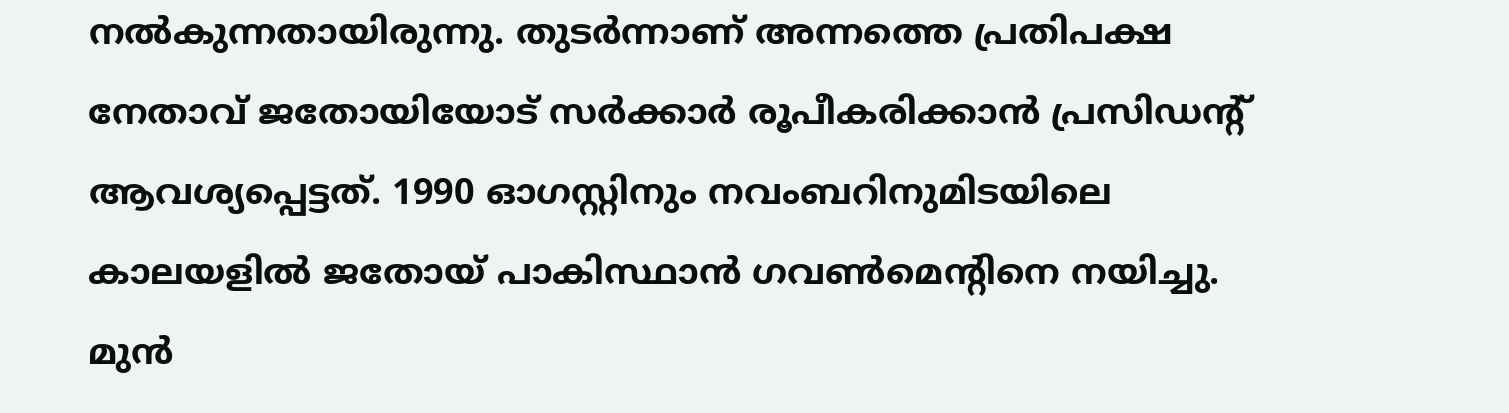നല്‍കുന്നതായിരുന്നു. തുടര്‍ന്നാണ് അന്നത്തെ പ്രതിപക്ഷ നേതാവ് ജതോയിയോട് സര്‍ക്കാര്‍ രൂപീകരിക്കാന്‍ പ്രസിഡന്റ് ആവശ്യപ്പെട്ടത്. 1990 ഓഗസ്റ്റിനും നവംബറിനുമിടയിലെ കാലയളില്‍ ജതോയ് പാകിസ്ഥാന്‍ ഗവണ്‍മെന്റിനെ നയിച്ചു. മുന്‍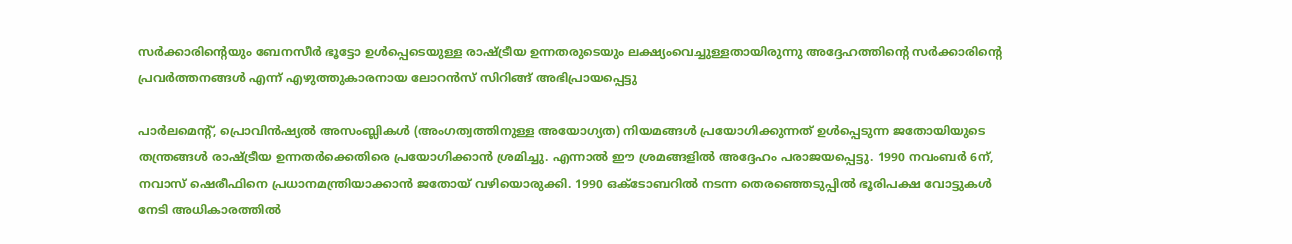സര്‍ക്കാരിന്റെയും ബേനസീര്‍ ഭൂട്ടോ ഉള്‍പ്പെടെയുള്ള രാഷ്ട്രീയ ഉന്നതരുടെയും ലക്ഷ്യംവെച്ചുള്ളതായിരുന്നു അദ്ദേഹത്തിന്റെ സര്‍ക്കാരിന്റെ പ്രവര്‍ത്തനങ്ങള്‍ എന്ന് എഴുത്തുകാരനായ ലോറന്‍സ് സിറിങ്ങ് അഭിപ്രായപ്പെട്ടു

പാര്‍ലമെന്റ്, പ്രൊവിന്‍ഷ്യല്‍ അസംബ്ലികള്‍ (അംഗത്വത്തിനുള്ള അയോഗ്യത) നിയമങ്ങള്‍ പ്രയോഗിക്കുന്നത് ഉള്‍പ്പെടുന്ന ജതോയിയുടെ തന്ത്രങ്ങള്‍ രാഷ്ട്രീയ ഉന്നതര്‍ക്കെതിരെ പ്രയോഗിക്കാന്‍ ശ്രമിച്ചു. എന്നാല്‍ ഈ ശ്രമങ്ങളില്‍ അദ്ദേഹം പരാജയപ്പെട്ടു. 1990 നവംബര്‍ 6ന്, നവാസ് ഷെരീഫിനെ പ്രധാനമന്ത്രിയാക്കാന്‍ ജതോയ് വഴിയൊരുക്കി. 1990 ഒക്ടോബറില്‍ നടന്ന തെരഞ്ഞെടുപ്പില്‍ ഭൂരിപക്ഷ വോട്ടുകള്‍ നേടി അധികാരത്തില്‍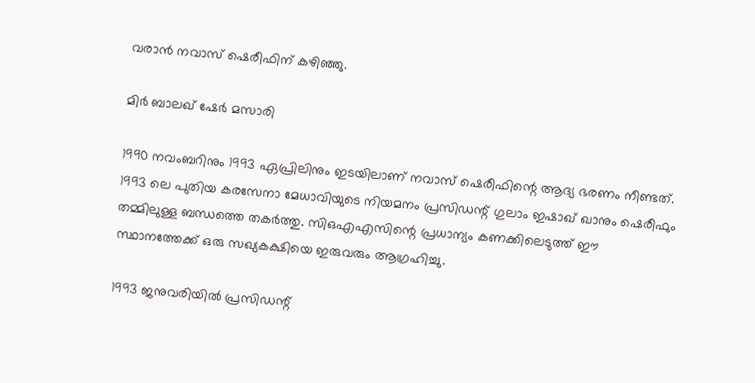വരാന്‍ നവാസ് ഷെരീഫിന് കഴിഞ്ഞു.

മിര്‍ ബാലഖ് ഷേര്‍ മസാരി

1990 നവംബറിനും 1993 ഏപ്രിലിനും ഇടയിലാണ് നവാസ് ഷെരീഫിന്റെ ആദ്യ ഭരണം നീണ്ടത്. 1993 ലെ പുതിയ കരസേനാ മേധാവിയുടെ നിയമനം പ്രസിഡന്റ് ഗുലാം ഇഷാഖ് ഖാനും ഷെരീഫും തമ്മിലുള്ള ബന്ധത്തെ തകര്‍ത്തു. സിഒഎഎസിന്റെ പ്രധാന്യം കണക്കിലെടുത്ത് ഈ സ്ഥാനത്തേക്ക് ഒരു സഖ്യകക്ഷിയെ ഇരുവരും ആഗ്രഹിച്ചു.

1993 ജനുവരിയില്‍ പ്രസിഡന്റ്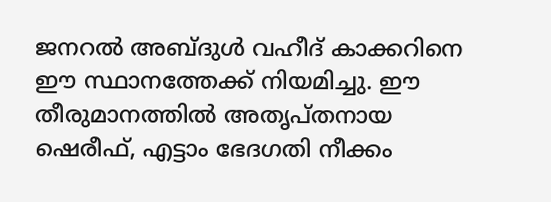ജനറല്‍ അബ്ദുള്‍ വഹീദ് കാക്കറിനെ ഈ സ്ഥാനത്തേക്ക് നിയമിച്ചു. ഈ തീരുമാനത്തില്‍ അതൃപ്തനായ ഷെരീഫ്, എട്ടാം ഭേദഗതി നീക്കം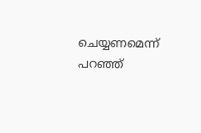ചെയ്യണമെന്ന് പറഞ്ഞ്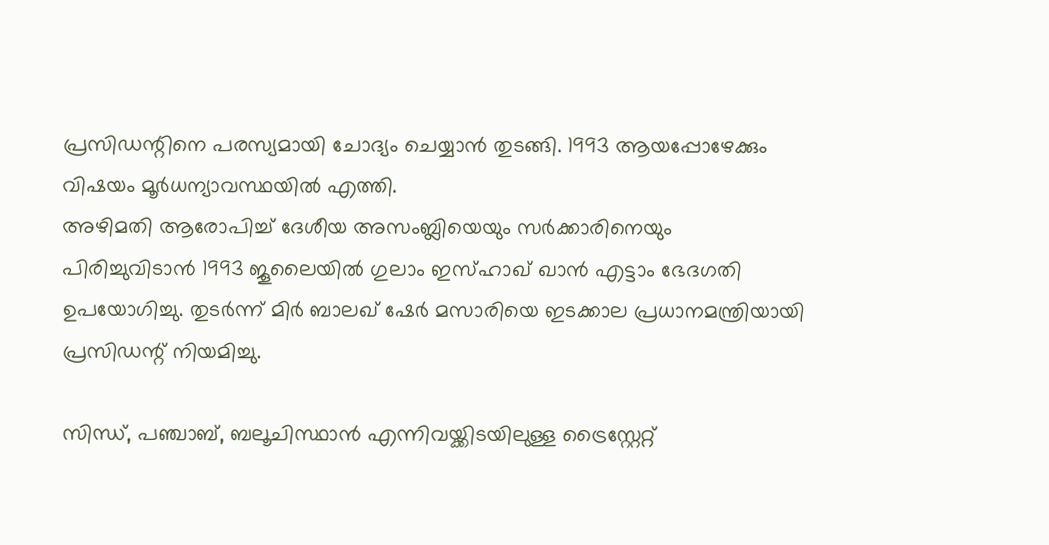പ്രസിഡന്റിനെ പരസ്യമായി ചോദ്യം ചെയ്യാന്‍ തുടങ്ങി. 1993 ആയപ്പോഴേക്കും വിഷയം മൂര്‍ധന്യാവസ്ഥയില്‍ എത്തി.
അഴിമതി ആരോപിച്ച് ദേശീയ അസംബ്ലിയെയും സര്‍ക്കാരിനെയും പിരിച്ചുവിടാന്‍ 1993 ജൂലൈയില്‍ ഗുലാം ഇസ്ഹാഖ് ഖാന്‍ എട്ടാം ഭേദഗതി ഉപയോഗിച്ചു. തുടര്‍ന്ന് മിര്‍ ബാലഖ് ഷേര്‍ മസാരിയെ ഇടക്കാല പ്രധാനമന്ത്രിയായി പ്രസിഡന്റ് നിയമിച്ചു.

സിന്ധ്, പഞ്ചാബ്, ബലൂചിസ്ഥാന്‍ എന്നിവയ്ക്കിടയിലുള്ള ട്രൈസ്റ്റേറ്റ്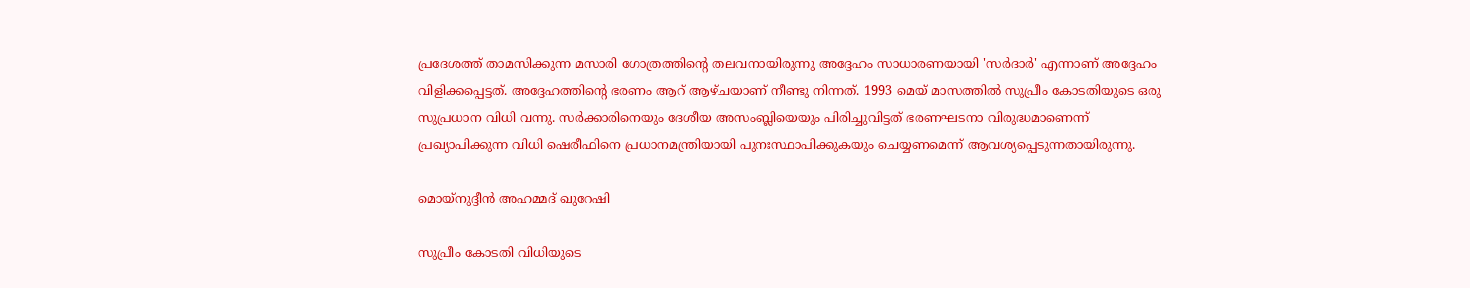പ്രദേശത്ത് താമസിക്കുന്ന മസാരി ഗോത്രത്തിന്റെ തലവനായിരുന്നു അദ്ദേഹം സാധാരണയായി 'സര്‍ദാര്‍' എന്നാണ് അദ്ദേഹം വിളിക്കപ്പെട്ടത്. അദ്ദേഹത്തിന്റെ ഭരണം ആറ് ആഴ്ചയാണ് നീണ്ടു നിന്നത്. 1993 മെയ് മാസത്തില്‍ സുപ്രീം കോടതിയുടെ ഒരു സുപ്രധാന വിധി വന്നു. സര്‍ക്കാരിനെയും ദേശീയ അസംബ്ലിയെയും പിരിച്ചുവിട്ടത് ഭരണഘടനാ വിരുദ്ധമാണെന്ന് പ്രഖ്യാപിക്കുന്ന വിധി ഷെരീഫിനെ പ്രധാനമന്ത്രിയായി പുനഃസ്ഥാപിക്കുകയും ചെയ്യണമെന്ന് ആവശ്യപ്പെടുന്നതായിരുന്നു.

മൊയ്‌നുദ്ദീന്‍ അഹമ്മദ് ഖുറേഷി

സുപ്രീം കോടതി വിധിയുടെ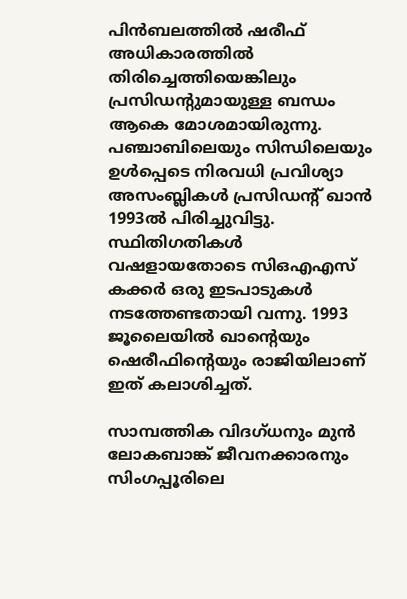പിന്‍ബലത്തില്‍ ഷരീഫ് അധികാരത്തില്‍ തിരിച്ചെത്തിയെങ്കിലും പ്രസിഡന്റുമായുള്ള ബന്ധം ആകെ മോശമായിരുന്നു. പഞ്ചാബിലെയും സിന്ധിലെയും ഉള്‍പ്പെടെ നിരവധി പ്രവിശ്യാ അസംബ്ലികള്‍ പ്രസിഡന്റ് ഖാന്‍ 1993ല്‍ പിരിച്ചുവിട്ടു. സ്ഥിതിഗതികള്‍ വഷളായതോടെ സിഒഎഎസ് കക്കര്‍ ഒരു ഇടപാടുകള്‍ നടത്തേണ്ടതായി വന്നു. 1993 ജൂലൈയില്‍ ഖാന്റെയും ഷെരീഫിന്റെയും രാജിയിലാണ് ഇത് കലാശിച്ചത്.

സാമ്പത്തിക വിദഗ്ധനും മുന്‍ ലോകബാങ്ക് ജീവനക്കാരനും സിംഗപ്പൂരിലെ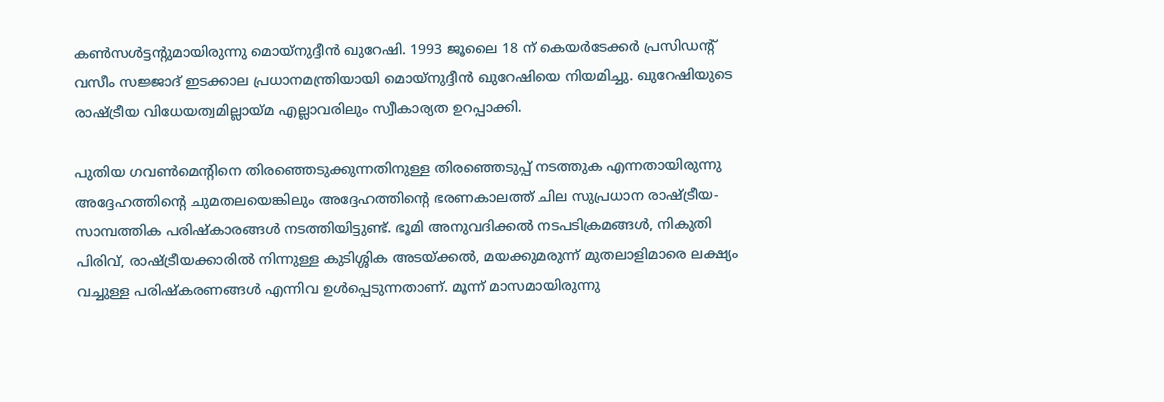കണ്‍സള്‍ട്ടന്റുമായിരുന്നു മൊയ്‌നുദ്ദീന്‍ ഖുറേഷി. 1993 ജൂലൈ 18 ന് കെയര്‍ടേക്കര്‍ പ്രസിഡന്റ് വസീം സജ്ജാദ് ഇടക്കാല പ്രധാനമന്ത്രിയായി മൊയ്‌നുദ്ദീന്‍ ഖുറേഷിയെ നിയമിച്ചു. ഖുറേഷിയുടെ രാഷ്ട്രീയ വിധേയത്വമില്ലായ്മ എല്ലാവരിലും സ്വീകാര്യത ഉറപ്പാക്കി.

പുതിയ ഗവണ്‍മെന്റിനെ തിരഞ്ഞെടുക്കുന്നതിനുള്ള തിരഞ്ഞെടുപ്പ് നടത്തുക എന്നതായിരുന്നു അദ്ദേഹത്തിന്റെ ചുമതലയെങ്കിലും അദ്ദേഹത്തിന്റെ ഭരണകാലത്ത് ചില സുപ്രധാന രാഷ്ട്രീയ-സാമ്പത്തിക പരിഷ്‌കാരങ്ങള്‍ നടത്തിയിട്ടുണ്ട്. ഭൂമി അനുവദിക്കല്‍ നടപടിക്രമങ്ങള്‍, നികുതി പിരിവ്, രാഷ്ട്രീയക്കാരില്‍ നിന്നുള്ള കുടിശ്ശിക അടയ്ക്കല്‍, മയക്കുമരുന്ന് മുതലാളിമാരെ ലക്ഷ്യം വച്ചുള്ള പരിഷ്‌കരണങ്ങള്‍ എന്നിവ ഉള്‍പ്പെടുന്നതാണ്. മൂന്ന് മാസമായിരുന്നു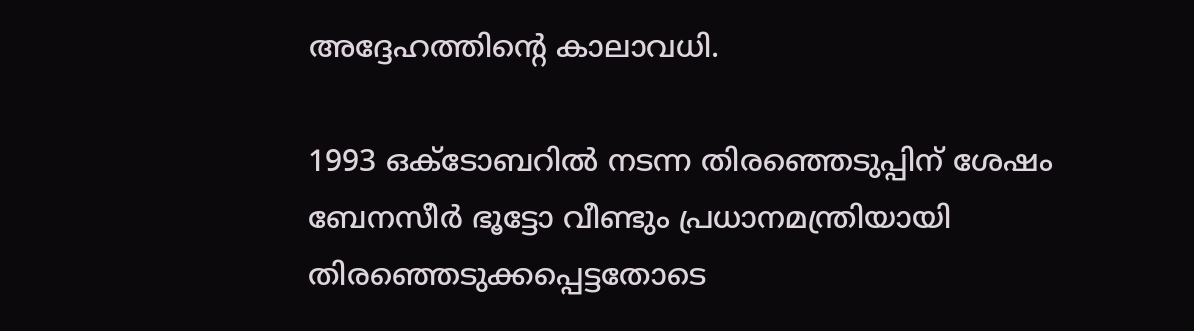അദ്ദേഹത്തിന്റെ കാലാവധി.

1993 ഒക്ടോബറില്‍ നടന്ന തിരഞ്ഞെടുപ്പിന് ശേഷം ബേനസീര്‍ ഭൂട്ടോ വീണ്ടും പ്രധാനമന്ത്രിയായി തിരഞ്ഞെടുക്കപ്പെട്ടതോടെ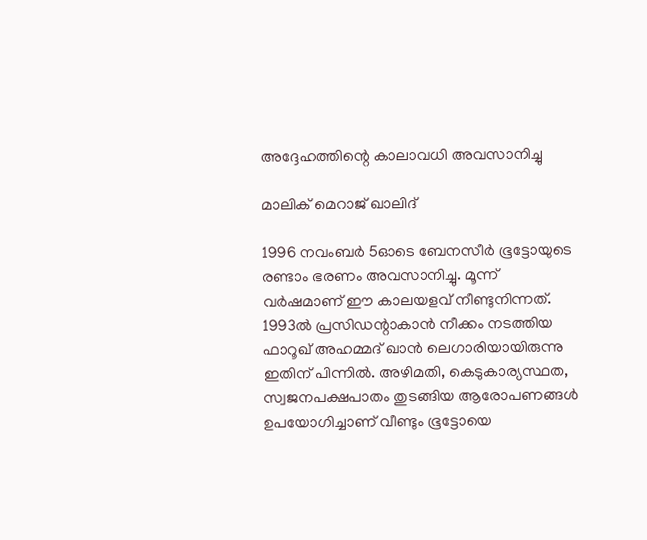അദ്ദേഹത്തിന്റെ കാലാവധി അവസാനിച്ചു

മാലിക് മെറാജ് ഖാലിദ്

1996 നവംബര്‍ 5ഓടെ ബേനസീര്‍ ഭൂട്ടോയുടെ രണ്ടാം ഭരണം അവസാനിച്ചു. മൂന്ന് വര്‍ഷമാണ് ഈ കാലയളവ് നീണ്ടുനിന്നത്. 1993ല്‍ പ്രസിഡന്റാകാന്‍ നീക്കം നടത്തിയ ഫാറൂഖ് അഹമ്മദ് ഖാന്‍ ലെഗാരിയായിരുന്നു ഇതിന് പിന്നില്‍. അഴിമതി, കെടുകാര്യസ്ഥത, സ്വജനപക്ഷപാതം തുടങ്ങിയ ആരോപണങ്ങള്‍ ഉപയോഗിച്ചാണ് വീണ്ടും ഭൂട്ടോയെ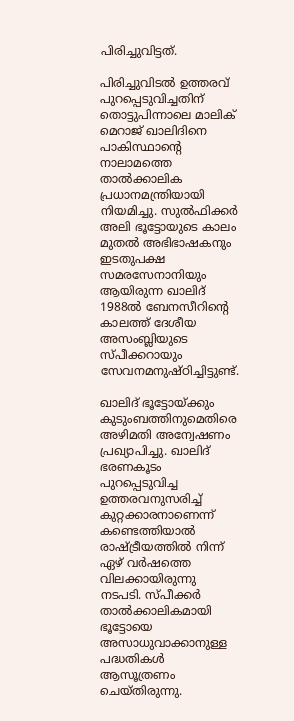പിരിച്ചുവിട്ടത്.

പിരിച്ചുവിടല്‍ ഉത്തരവ് പുറപ്പെടുവിച്ചതിന് തൊട്ടുപിന്നാലെ മാലിക് മെറാജ് ഖാലിദിനെ പാകിസ്ഥാന്റെ നാലാമത്തെ താല്‍ക്കാലിക പ്രധാനമന്ത്രിയായി നിയമിച്ചു. സുല്‍ഫിക്കര്‍ അലി ഭൂട്ടോയുടെ കാലം മുതല്‍ അഭിഭാഷകനും ഇടതുപക്ഷ സമരസേനാനിയും ആയിരുന്ന ഖാലിദ് 1988ല്‍ ബേനസീറിന്റെ കാലത്ത് ദേശീയ അസംബ്ലിയുടെ സ്പീക്കറായും സേവനമനുഷ്ഠിച്ചിട്ടുണ്ട്.

ഖാലിദ് ഭൂട്ടോയ്ക്കും കുടുംബത്തിനുമെതിരെ അഴിമതി അന്വേഷണം പ്രഖ്യാപിച്ചു. ഖാലിദ് ഭരണകൂടം പുറപ്പെടുവിച്ച ഉത്തരവനുസരിച്ച് കുറ്റക്കാരനാണെന്ന് കണ്ടെത്തിയാല്‍ രാഷ്ട്രീയത്തില്‍ നിന്ന് ഏഴ് വര്‍ഷത്തെ വിലക്കായിരുന്നു നടപടി. സ്പീക്കര്‍ താല്‍ക്കാലികമായി ഭൂട്ടോയെ അസാധുവാക്കാനുള്ള പദ്ധതികള്‍ ആസൂത്രണം ചെയ്തിരുന്നു.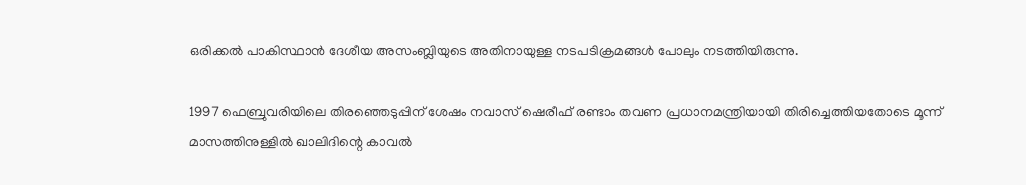ഒരിക്കല്‍ പാകിസ്ഥാന്‍ ദേശീയ അസംബ്ലിയുടെ അതിനായുള്ള നടപടിക്രമങ്ങള്‍ പോലും നടത്തിയിരുന്നു.

1997 ഫെബ്രുവരിയിലെ തിരഞ്ഞെടുപ്പിന് ശേഷം നവാസ് ഷെരീഫ് രണ്ടാം തവണ പ്രധാനമന്ത്രിയായി തിരിച്ചെത്തിയതോടെ മൂന്ന് മാസത്തിനുള്ളില്‍ ഖാലിദിന്റെ കാവല്‍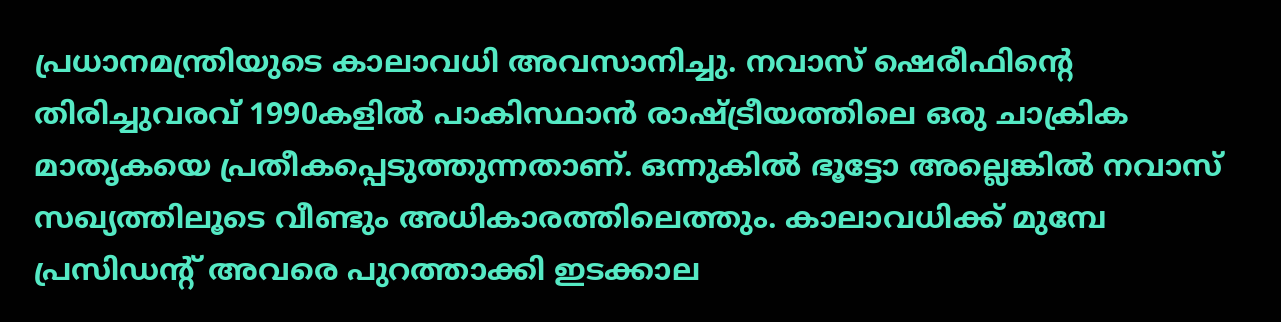പ്രധാനമന്ത്രിയുടെ കാലാവധി അവസാനിച്ചു. നവാസ് ഷെരീഫിന്റെ തിരിച്ചുവരവ് 1990കളില്‍ പാകിസ്ഥാന്‍ രാഷ്ട്രീയത്തിലെ ഒരു ചാക്രിക മാതൃകയെ പ്രതീകപ്പെടുത്തുന്നതാണ്. ഒന്നുകില്‍ ഭൂട്ടോ അല്ലെങ്കില്‍ നവാസ് സഖ്യത്തിലൂടെ വീണ്ടും അധികാരത്തിലെത്തും. കാലാവധിക്ക് മുമ്പേ പ്രസിഡന്റ് അവരെ പുറത്താക്കി ഇടക്കാല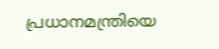പ്രധാനമന്ത്രിയെ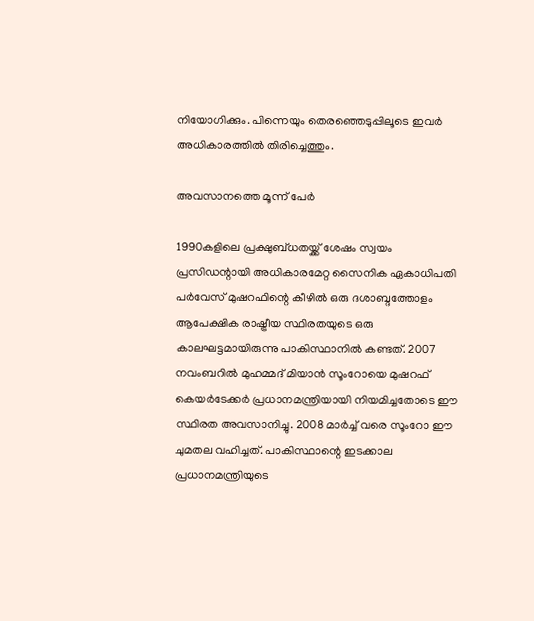നിയോഗിക്കും. പിന്നെയും തെരഞ്ഞെടുപ്പിലൂടെ ഇവര്‍ അധികാരത്തില്‍ തിരിച്ചെത്തും.

അവസാനത്തെ മൂന്ന് പേര്‍

1990കളിലെ പ്രക്ഷുബ്ധതയ്ക്ക് ശേഷം സ്വയം പ്രസിഡന്റായി അധികാരമേറ്റ സൈനിക ഏകാധിപതി പര്‍വേസ് മുഷറഫിന്റെ കീഴില്‍ ഒരു ദശാബ്ദത്തോളം ആപേക്ഷിക രാഷ്ട്രീയ സ്ഥിരതയുടെ ഒരു കാലഘട്ടമായിരുന്നു പാകിസ്ഥാനില്‍ കണ്ടത്. 2007 നവംബറില്‍ മുഹമ്മദ് മിയാന്‍ സൂംറോയെ മുഷറഫ് കെയര്‍ടേക്കര്‍ പ്രധാനമന്ത്രിയായി നിയമിച്ചതോടെ ഈ സ്ഥിരത അവസാനിച്ചു. 2008 മാര്‍ച്ച് വരെ സൂംറോ ഈ ചുമതല വഹിച്ചത്. പാകിസ്ഥാന്റെ ഇടക്കാല പ്രധാനമന്ത്രിയുടെ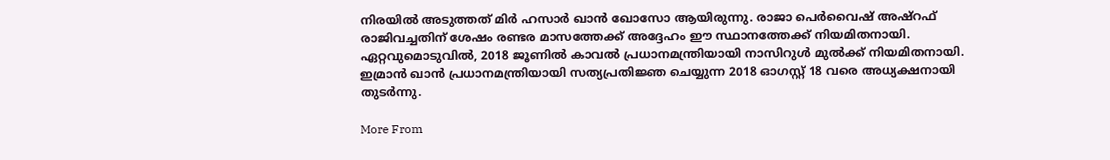നിരയില്‍ അടുത്തത് മിര്‍ ഹസാര്‍ ഖാന്‍ ഖോസോ ആയിരുന്നു. രാജാ പെര്‍വൈഷ് അഷ്റഫ് രാജിവച്ചതിന് ശേഷം രണ്ടര മാസത്തേക്ക് അദ്ദേഹം ഈ സ്ഥാനത്തേക്ക് നിയമിതനായി. ഏറ്റവുമൊടുവില്‍, 2018 ജൂണില്‍ കാവല്‍ പ്രധാനമന്ത്രിയായി നാസിറുള്‍ മുല്‍ക്ക് നിയമിതനായി. ഇമ്രാന്‍ ഖാന്‍ പ്രധാനമന്ത്രിയായി സത്യപ്രതിജ്ഞ ചെയ്യുന്ന 2018 ഓഗസ്റ്റ് 18 വരെ അധ്യക്ഷനായി തുടര്‍ന്നു.

More From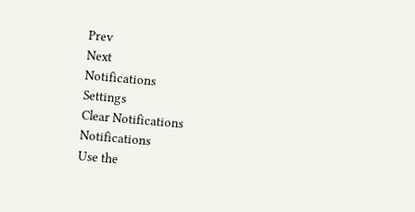Prev
Next
Notifications
Settings
Clear Notifications
Notifications
Use the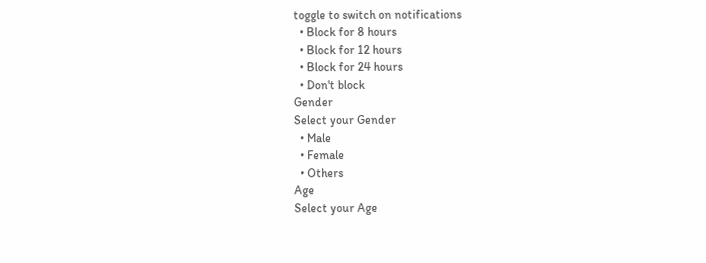toggle to switch on notifications
  • Block for 8 hours
  • Block for 12 hours
  • Block for 24 hours
  • Don't block
Gender
Select your Gender
  • Male
  • Female
  • Others
Age
Select your Age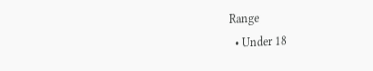Range
  • Under 18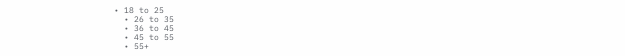• 18 to 25
  • 26 to 35
  • 36 to 45
  • 45 to 55
  • 55+